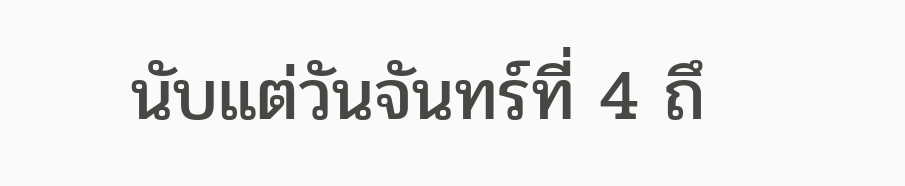นับแต่วันจันทร์ที่ 4 ถึ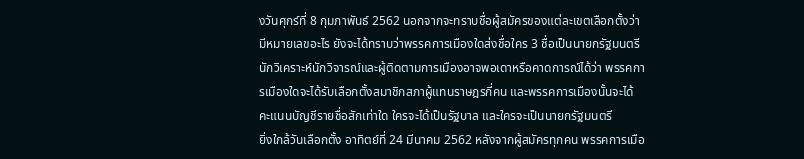งวันศุกร์ที่ 8 กุมภาพันธ์ 2562 นอกจากจะทราบชื่อผู้สมัครของแต่ละเขตเลือกตั้งว่ามีหมายเลขอะไร ยังจะได้ทราบว่าพรรคการเมืองใดส่งชื่อใคร 3 ชื่อเป็นนายกรัฐมนตรี
นักวิเคราะห์นักวิจารณ์และผู้ติดตามการเมืองอาจพอเดาหรือคาดการณ์ได้ว่า พรรคการเมืองใดจะได้รับเลือกตั้งสมาชิกสภาผู้แทนราษฎรกี่คน และพรรคการเมืองนั้นจะได้คะแนนบัญชีรายชื่อสักเท่าใด ใครจะได้เป็นรัฐบาล และใครจะเป็นนายกรัฐมนตรี
ยิ่งใกล้วันเลือกตั้ง อาทิตย์ที่ 24 มีนาคม 2562 หลังจากผู้สมัครทุกคน พรรคการเมือ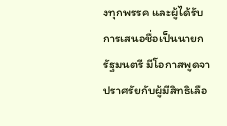งทุกพรรค และผู้ได้รับการเสนอชื่อเป็นนายกรัฐมนตรี มีโอกาสพูดจาปราศรัยกับผู้มีสิทธิเลือ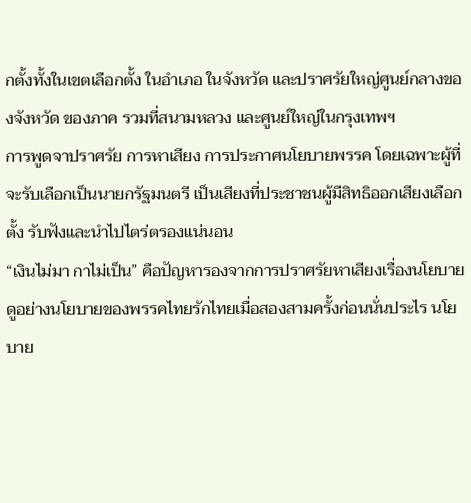กตั้งทั้งในเขตเลือกตั้ง ในอำเภอ ในจังหวัด และปราศรัยใหญ่ศูนย์กลางของจังหวัด ของภาค รวมที่สนามหลวง และศูนย์ใหญ่ในกรุงเทพฯ
การพูดจาปราศรัย การหาเสียง การประกาศนโยบายพรรค โดยเฉพาะผู้ที่จะรับเลือกเป็นนายกรัฐมนตรี เป็นเสียงที่ประชาชนผู้มีสิทธิออกเสียงเลือกตั้ง รับฟังและนำไปไตร่ตรองแน่นอน
“เงินไม่มา กาไม่เป็น” คือปัญหารองจากการปราศรัยหาเสียงเรื่องนโยบาย
ดูอย่างนโยบายของพรรคไทยรักไทยเมื่อสองสามครั้งก่อนนั่นประไร นโยบาย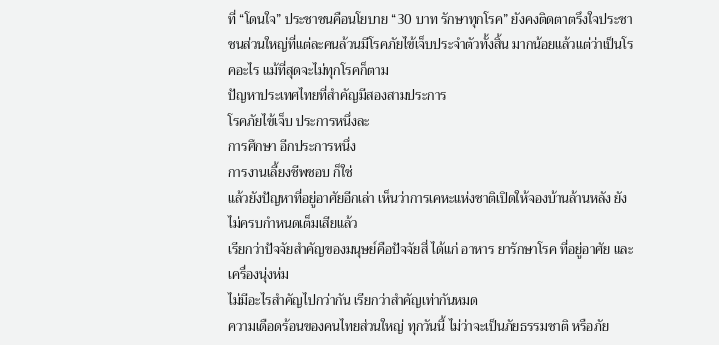ที่ “โดนใจ” ประชาชนคือนโยบาย “30 บาท รักษาทุกโรค” ยังคงติดตาตรึงใจประชาชนส่วนใหญ่ที่แต่ละคนล้วนมีโรคภัยไข้เจ็บประจำตัวทั้งสิ้น มากน้อยแล้วแต่ว่าเป็นโรคอะไร แม้ที่สุดจะไม่ทุกโรคก็ตาม
ปัญหาประเทศไทยที่สำคัญมีสองสามประการ
โรคภัยไข้เจ็บ ประการหนึ่งละ
การศึกษา อีกประการหนึ่ง
การงานเลี้ยงชีพชอบ ก็ใช่
แล้วยังปัญหาที่อยู่อาศัยอีกเล่า เห็นว่าการเคหะแห่งชาติเปิดให้จองบ้านล้านหลัง ยังไม่ครบกำหนดเต็มเสียแล้ว
เรียกว่าปัจจัยสำคัญของมนุษย์คือปัจจัยสี่ ได้แก่ อาหาร ยารักษาโรค ที่อยู่อาศัย และเครื่องนุ่งห่ม
ไม่มีอะไรสำคัญไปกว่ากัน เรียกว่าสำคัญเท่ากันหมด
ความเดือดร้อนของคนไทยส่วนใหญ่ ทุกวันนี้ ไม่ว่าจะเป็นภัยธรรมชาติ หรือภัย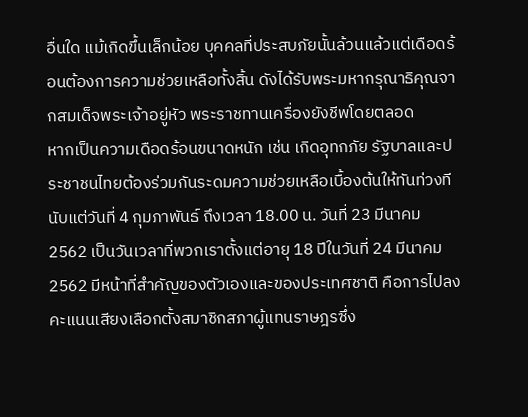อื่นใด แม้เกิดขึ้นเล็กน้อย บุคคลที่ประสบภัยนั้นล้วนแล้วแต่เดือดร้อนต้องการความช่วยเหลือทั้งสิ้น ดังได้รับพระมหากรุณาธิคุณจากสมเด็จพระเจ้าอยู่หัว พระราชทานเครื่องยังชีพโดยตลอด
หากเป็นความเดือดร้อนขนาดหนัก เช่น เกิดอุทกภัย รัฐบาลและประชาชนไทยต้องร่วมกันระดมความช่วยเหลือเบื้องต้นให้ทันท่วงที
นับแต่วันที่ 4 กุมภาพันธ์ ถึงเวลา 18.00 น. วันที่ 23 มีนาคม 2562 เป็นวันเวลาที่พวกเราตั้งแต่อายุ 18 ปีในวันที่ 24 มีนาคม 2562 มีหน้าที่สำคัญของตัวเองและของประเทศชาติ คือการไปลงคะแนนเสียงเลือกตั้งสมาชิกสภาผู้แทนราษฎรซึ่ง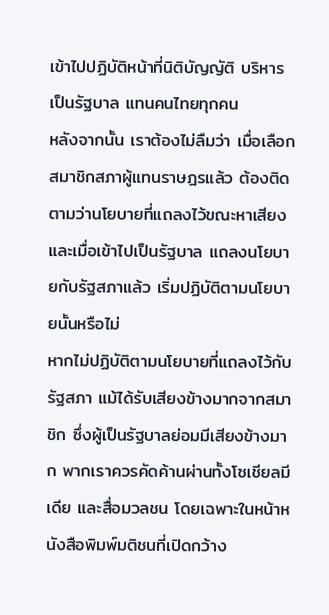เข้าไปปฏิบัติหน้าที่นิติบัญญัติ บริหาร เป็นรัฐบาล แทนคนไทยทุกคน
หลังจากนั้น เราต้องไม่ลืมว่า เมื่อเลือกสมาชิกสภาผู้แทนราษฎรแล้ว ต้องติดตามว่านโยบายที่แถลงไว้ขณะหาเสียง และเมื่อเข้าไปเป็นรัฐบาล แถลงนโยบายกับรัฐสภาแล้ว เริ่มปฏิบัติตามนโยบายนั้นหรือไม่
หากไม่ปฏิบัติตามนโยบายที่แถลงไว้กับรัฐสภา แม้ได้รับเสียงข้างมากจากสมาชิก ซึ่งผู้เป็นรัฐบาลย่อมมีเสียงข้างมาก พากเราควรคัดค้านผ่านทั้งโซเชียลมีเดีย และสื่อมวลชน โดยเฉพาะในหน้าหนังสือพิมพ์มติชนที่เปิดกว้าง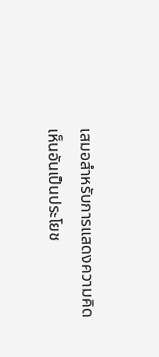เสมอสำหรับการแสดงความคิดเห็นอันเป็นประโยช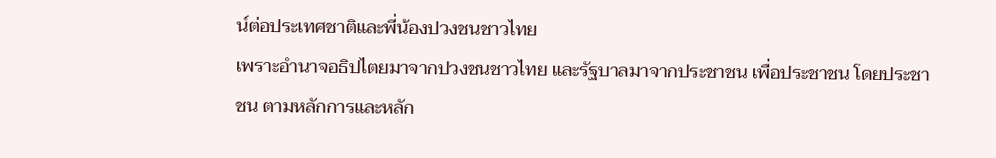น์ต่อประเทศชาติและพี่น้องปวงชนชาวไทย
เพราะอำนาจอธิปไตยมาจากปวงชนชาวไทย และรัฐบาลมาจากประชาชน เพื่อประชาชน โดยประชาชน ตามหลักการและหลัก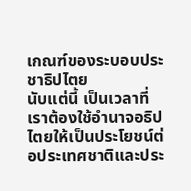เกณฑ์ของระบอบประชาธิปไตย
นับแต่นี้ เป็นเวลาที่เราต้องใช้อำนาจอธิปไตยให้เป็นประโยชน์ต่อประเทศชาติและประ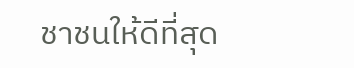ชาชนให้ดีที่สุด